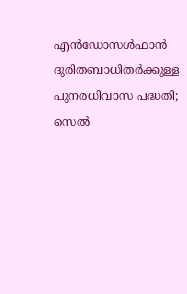എൻഡോസൾഫാൻ ദുരിതബാധിതർക്കുള്ള പുനരധിവാസ പദ്ധതി; സെൽ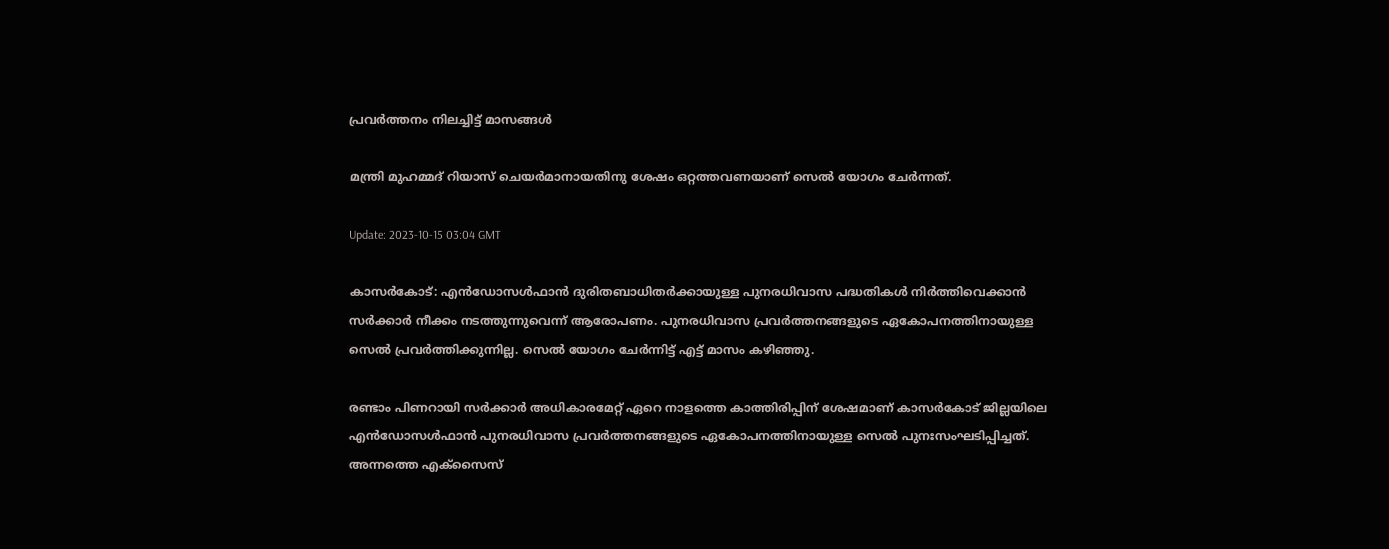പ്രവർത്തനം നിലച്ചിട്ട് മാസങ്ങൾ

മന്ത്രി മുഹമ്മദ് റിയാസ് ചെയര്‍മാനായതിനു ശേഷം ഒറ്റത്തവണയാണ് സെല്‍ യോഗം ചേര്‍ന്നത്.

Update: 2023-10-15 03:04 GMT

കാസർകോട്: എൻഡോസൾഫാൻ ദുരിതബാധിതർക്കായുള്ള പുനരധിവാസ പദ്ധതികൾ നിർത്തിവെക്കാൻ സർക്കാർ നീക്കം നടത്തുന്നുവെന്ന് ആരോപണം. പുനരധിവാസ പ്രവർത്തനങ്ങളുടെ ഏകോപനത്തിനായുള്ള സെൽ പ്രവർത്തിക്കുന്നില്ല. സെൽ യോഗം ചേർന്നിട്ട് എട്ട് മാസം കഴിഞ്ഞു.

രണ്ടാം പിണറായി സർക്കാർ അധികാരമേറ്റ് ഏറെ നാളത്തെ കാത്തിരിപ്പിന് ശേഷമാണ് കാസര്‍കോട് ജില്ലയിലെ എന്‍ഡോസള്‍ഫാന്‍ പുനരധിവാസ പ്രവർത്തനങ്ങളുടെ ഏകോപനത്തിനായുള്ള സെല്‍ പുനഃസംഘടിപ്പിച്ചത്. അന്നത്തെ എക്സൈസ്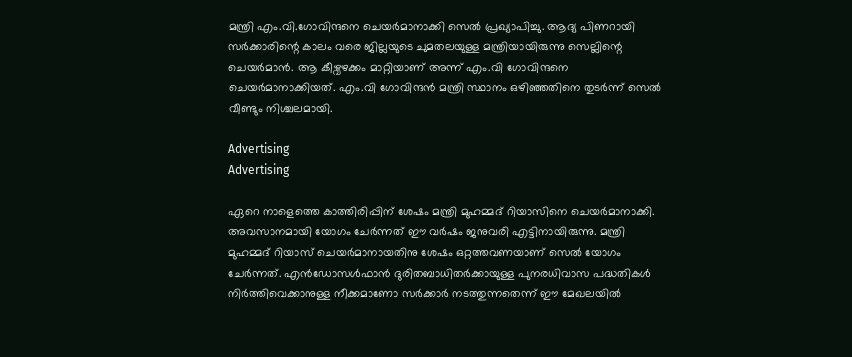മന്ത്രി എം.വി.ഗോവിന്ദനെ ചെയര്‍മാനാക്കി സെൽ പ്രഖ്യാപിച്ചു. ആദ്യ പിണറായി സർക്കാരിന്റെ കാലം വരെ ജില്ലയുടെ ചുമതലയുള്ള മന്ത്രിയായിരുന്നു സെല്ലിന്റെ ചെയർമാൻ. ആ കീഴ്വഴക്കം മാറ്റിയാണ് അന്ന് എം.വി ഗോവിന്ദനെ ചെയർമാനാക്കിയത്. എം.വി ഗോവിന്ദൻ മന്ത്രി സ്ഥാനം ഒഴിഞ്ഞതിനെ തുടർന്ന് സെൽ വീണ്ടും നിശ്ചലമായി.

Advertising
Advertising

ഏറെ നാളെത്തെ കാത്തിരിപ്പിന് ശേഷം മന്ത്രി മുഹമ്മദ് റിയാസിനെ ചെയർമാനാക്കി. അവസാനമായി യോഗം ചേർന്നത് ഈ വര്‍ഷം ജനുവരി എട്ടിനായിരുന്നു. മന്ത്രി മുഹമ്മദ് റിയാസ് ചെയര്‍മാനായതിനു ശേഷം ഒറ്റത്തവണയാണ് സെല്‍ യോഗം ചേര്‍ന്നത്. എൻഡോസൾഫാൻ ദുരിതബാധിതർക്കായുള്ള പുനരധിവാസ പദ്ധതികൾ നിർത്തിവെക്കാനുള്ള നീക്കമാണോ സർക്കാർ നടത്തുന്നതെന്ന് ഈ മേഖലയിൽ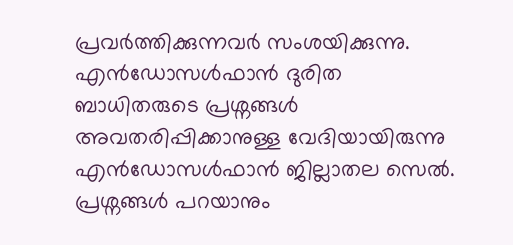പ്രവർത്തിക്കുന്നവർ സംശയിക്കുന്നു. എന്‍ഡോസള്‍ഫാന്‍ ദുരിത ബാധിതരുടെ പ്രശ്നങ്ങള്‍ അവതരിപ്പിക്കാനുള്ള വേദിയായിരുന്നു എന്‍ഡോസള്‍ഫാന്‍ ജില്ലാതല സെല്‍. പ്രശ്നങ്ങള്‍ പറയാനും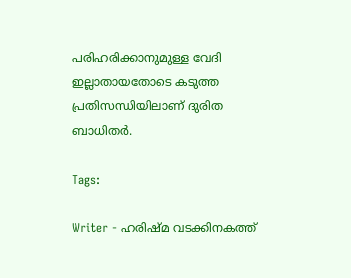പരിഹരിക്കാനുമുള്ള വേദി ഇല്ലാതായതോടെ കടുത്ത പ്രതിസന്ധിയിലാണ് ദുരിത ബാധിതര്‍.

Tags:

Writer - ഹരിഷ്മ വടക്കിനകത്ത്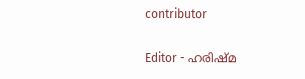contributor

Editor - ഹരിഷ്മ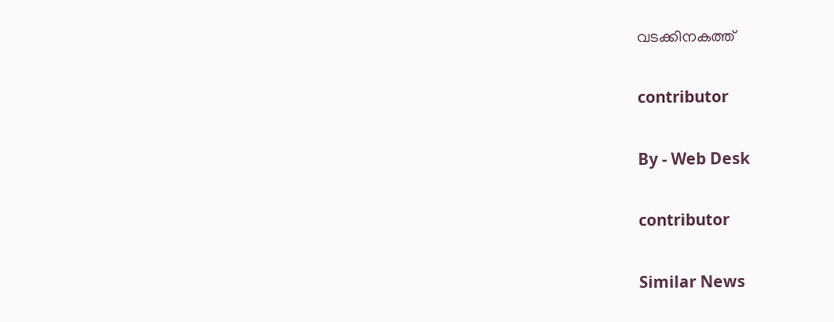വടക്കിനകത്ത്

contributor

By - Web Desk

contributor

Similar News